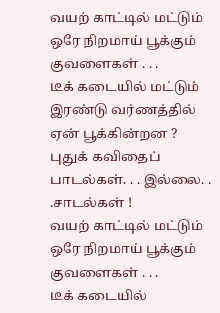வயற் காட்டில் மட்டும்
ஒரே நிறமாய் பூக்கும் குவளைகள் . . .
டீக் கடையில் மட்டும்
இரண்டு வர்ணத்தில்
ஏன் பூக்கின்றன ?
புதுக் கவிதைப் பாடல்கள். . . இல்லை. . .சாடல்கள் !
வயற் காட்டில் மட்டும்
ஒரே நிறமாய் பூக்கும் குவளைகள் . . .
டீக் கடையில்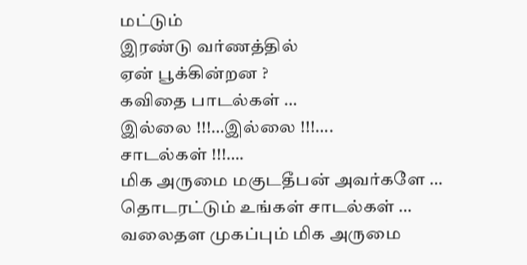மட்டும்
இரண்டு வர்ணத்தில்
ஏன் பூக்கின்றன ?
கவிதை பாடல்கள் …
இல்லை !!!…இல்லை !!!….
சாடல்கள் !!!….
மிக அருமை மகுடதீபன் அவர்களே …
தொடரட்டும் உங்கள் சாடல்கள் …
வலைதள முகப்பும் மிக அருமை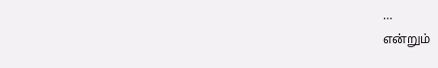…
என்றும்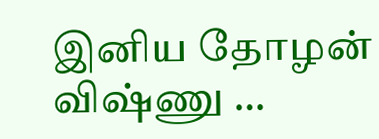இனிய தோழன்
விஷ்ணு …